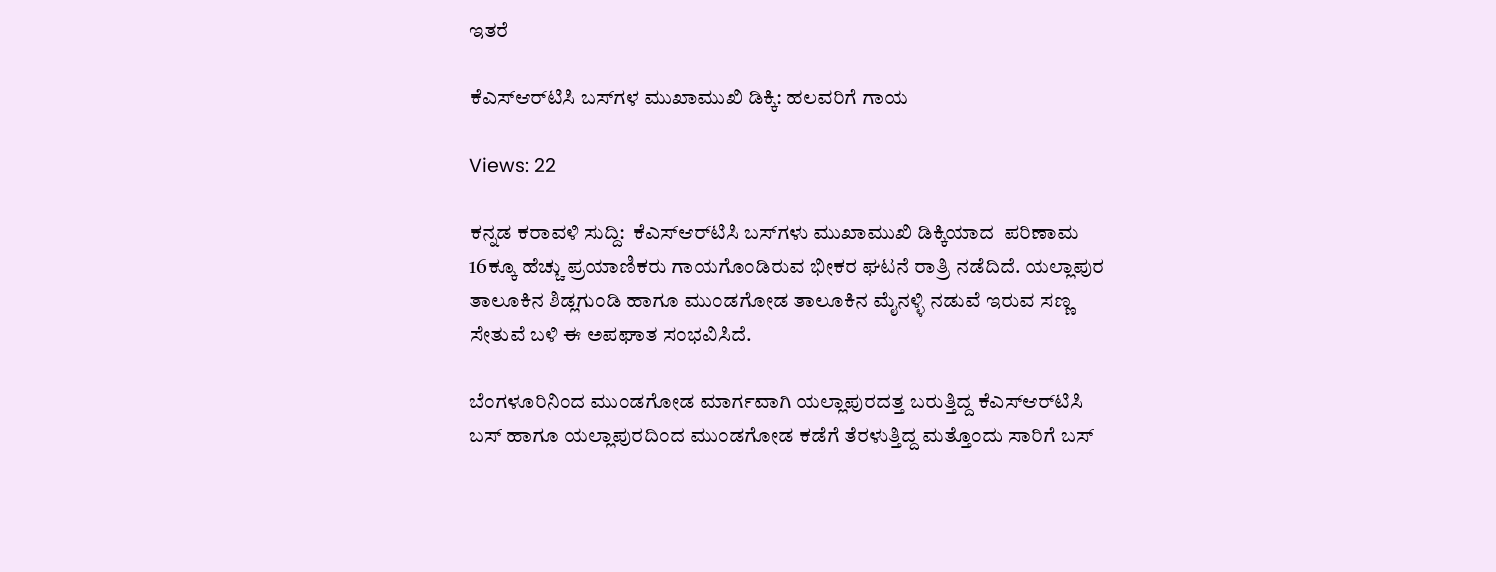ಇತರೆ

ಕೆಎಸ್‌ಆರ್‌ಟಿಸಿ ಬಸ್‌ಗಳ ಮುಖಾಮುಖಿ ಡಿಕ್ಕಿ: ಹಲವರಿಗೆ ಗಾಯ

Views: 22

ಕನ್ನಡ ಕರಾವಳಿ ಸುದ್ದಿ:  ಕೆಎಸ್‌ಆರ್‌ಟಿಸಿ ಬಸ್‌ಗಳು ಮುಖಾಮುಖಿ ಡಿಕ್ಕಿಯಾದ  ಪರಿಣಾಮ 16ಕ್ಕೂ ಹೆಚ್ಚು ಪ್ರಯಾಣಿಕರು ಗಾಯಗೊಂಡಿರುವ ಭೀಕರ ಘಟನೆ ರಾತ್ರಿ ನಡೆದಿದೆ. ಯಲ್ಲಾಪುರ ತಾಲೂಕಿನ ಶಿಡ್ಲಗುಂಡಿ ಹಾಗೂ ಮುಂಡಗೋಡ ತಾಲೂಕಿನ ಮೈನಳ್ಳಿ ನಡುವೆ ಇರುವ ಸಣ್ಣ ಸೇತುವೆ ಬಳಿ ಈ ಅಪಘಾತ ಸಂಭವಿಸಿದೆ.

ಬೆಂಗಳೂರಿನಿಂದ ಮುಂಡಗೋಡ ಮಾರ್ಗವಾಗಿ ಯಲ್ಲಾಪುರದತ್ತ ಬರುತ್ತಿದ್ದ ಕೆಎಸ್‌ಆರ್‌ಟಿಸಿ ಬಸ್ ಹಾಗೂ ಯಲ್ಲಾಪುರದಿಂದ ಮುಂಡಗೋಡ ಕಡೆಗೆ ತೆರಳುತ್ತಿದ್ದ ಮತ್ತೊಂದು ಸಾರಿಗೆ ಬಸ್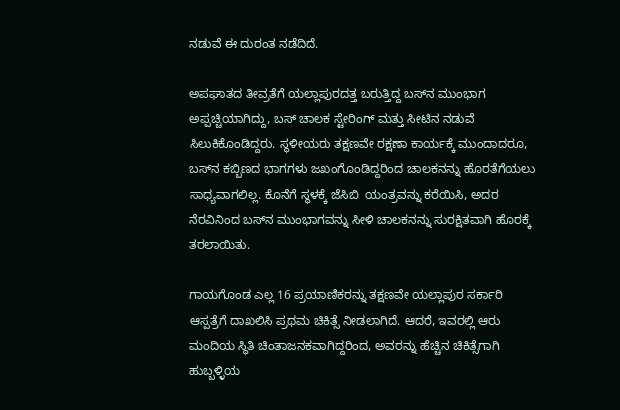ನಡುವೆ ಈ ದುರಂತ ನಡೆದಿದೆ.

ಅಪಘಾತದ ತೀವ್ರತೆಗೆ ಯಲ್ಲಾಪುರದತ್ತ ಬರುತ್ತಿದ್ದ ಬಸ್‌ನ ಮುಂಭಾಗ ಅಪ್ಪಚ್ಚಿಯಾಗಿದ್ದು, ಬಸ್ ಚಾಲಕ ಸ್ಟೇರಿಂಗ್ ಮತ್ತು ಸೀಟಿನ ನಡುವೆ ಸಿಲುಕಿಕೊಂಡಿದ್ದರು. ಸ್ಥಳೀಯರು ತಕ್ಷಣವೇ ರಕ್ಷಣಾ ಕಾರ್ಯಕ್ಕೆ ಮುಂದಾದರೂ, ಬಸ್‌ನ ಕಬ್ಬಿಣದ ಭಾಗಗಳು ಜಖಂಗೊಂಡಿದ್ದರಿಂದ ಚಾಲಕನನ್ನು ಹೊರತೆಗೆಯಲು ಸಾಧ್ಯವಾಗಲಿಲ್ಲ. ಕೊನೆಗೆ ಸ್ಥಳಕ್ಕೆ ಜೆಸಿಬಿ  ಯಂತ್ರವನ್ನು ಕರೆಯಿಸಿ, ಅದರ ನೆರವಿನಿಂದ ಬಸ್‌ನ ಮುಂಭಾಗವನ್ನು ಸೀಳಿ ಚಾಲಕನನ್ನು ಸುರಕ್ಷಿತವಾಗಿ ಹೊರಕ್ಕೆ ತರಲಾಯಿತು.

ಗಾಯಗೊಂಡ ಎಲ್ಲ 16 ಪ್ರಯಾಣಿಕರನ್ನು ತಕ್ಷಣವೇ ಯಲ್ಲಾಪುರ ಸರ್ಕಾರಿ ಆಸ್ಪತ್ರೆಗೆ ದಾಖಲಿಸಿ ಪ್ರಥಮ ಚಿಕಿತ್ಸೆ ನೀಡಲಾಗಿದೆ. ಆದರೆ, ಇವರಲ್ಲಿ ಆರು ಮಂದಿಯ ಸ್ಥಿತಿ ಚಿಂತಾಜನಕವಾಗಿದ್ದರಿಂದ, ಅವರನ್ನು ಹೆಚ್ಚಿನ ಚಿಕಿತ್ಸೆಗಾಗಿ ಹುಬ್ಬಳ್ಳಿಯ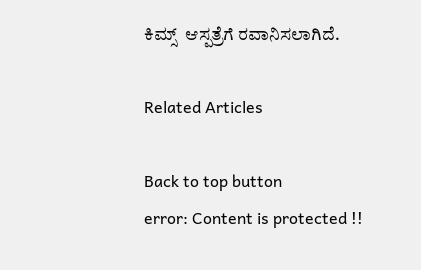ಕಿಮ್ಸ್  ಆಸ್ಪತ್ರೆಗೆ ರವಾನಿಸಲಾಗಿದೆ.

Related Articles

Back to top button
error: Content is protected !!